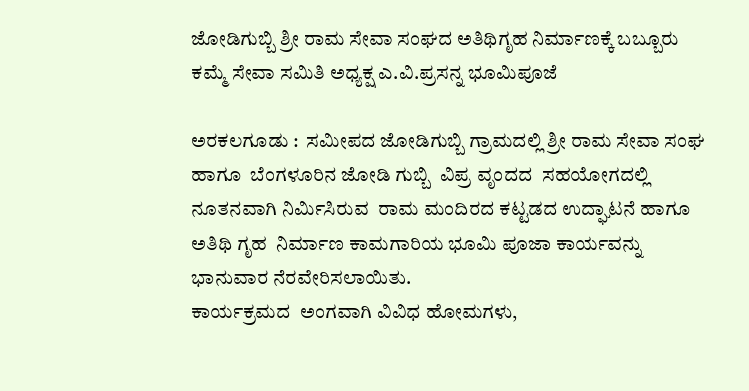ಜೋಡಿಗುಬ್ಬಿ ಶ್ರೀ ರಾಮ ಸೇವಾ ಸಂಘದ ಅತಿಥಿಗೃಹ ನಿರ್ಮಾಣಕ್ಕೆ ಬಬ್ಬೂರು ಕಮ್ಮೆ ಸೇವಾ ಸಮಿತಿ ಅಧ್ಯಕ್ಷ ಎ.ವಿ.ಪ್ರಸನ್ನ ಭೂಮಿಪೂಜೆ

ಅರಕಲಗೂಡು :  ಸಮೀಪದ ಜೋಡಿಗುಬ್ಬಿ ಗ್ರಾಮದಲ್ಲಿ ಶ್ರೀ ರಾಮ ಸೇವಾ ಸಂಘ ಹಾಗೂ  ಬೆಂಗಳೂರಿನ ಜೋಡಿ ಗುಬ್ಬಿ  ವಿಪ್ರ ವೃಂದದ  ಸಹಯೋಗದಲ್ಲಿ  ನೂತನವಾಗಿ ನಿರ್ಮಿಸಿರುವ  ರಾಮ ಮಂದಿರದ ಕಟ್ಟಡದ ಉದ್ಘಾಟನೆ ಹಾಗೂ ಅತಿಥಿ ಗೃಹ  ನಿರ್ಮಾಣ ಕಾಮಗಾರಿಯ ಭೂಮಿ ಪೂಜಾ ಕಾರ್ಯವನ್ನು ಭಾನುವಾರ ನೆರವೇರಿಸಲಾಯಿತು.
ಕಾರ್ಯಕ್ರಮದ  ಅಂಗವಾಗಿ ವಿವಿಧ ಹೋಮಗಳು,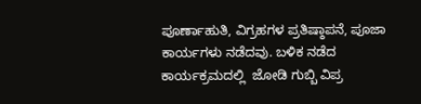ಪೂರ್ಣಾಹುತಿ, ವಿಗ್ರಹಗಳ ಪ್ರತಿಷ್ಠಾಪನೆ, ಪೂಜಾ ಕಾರ್ಯಗಳು ನಡೆದವು. ಬಳಿಕ ನಡೆದ ಕಾರ್ಯಕ್ರಮದಲ್ಲಿ  ಜೋಡಿ ಗುಬ್ಬಿ ವಿಪ್ರ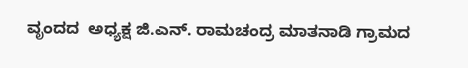ವೃಂದದ  ಅಧ್ಯಕ್ಷ ಜಿ.ಎನ್. ರಾಮಚಂದ್ರ ಮಾತನಾಡಿ ಗ್ರಾಮದ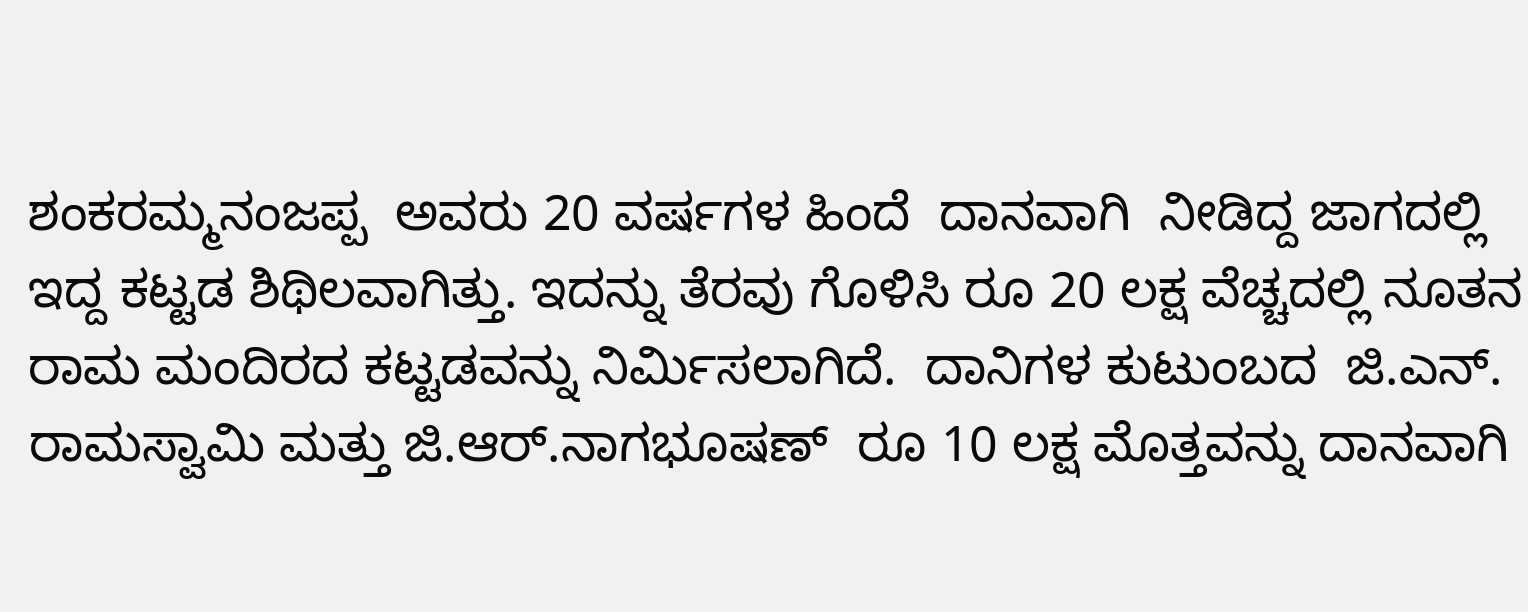ಶಂಕರಮ್ಮನಂಜಪ್ಪ  ಅವರು 20 ವರ್ಷಗಳ ಹಿಂದೆ  ದಾನವಾಗಿ  ನೀಡಿದ್ದ ಜಾಗದಲ್ಲಿ  ಇದ್ದ ಕಟ್ಟಡ ಶಿಥಿಲವಾಗಿತ್ತು. ಇದನ್ನು ತೆರವು ಗೊಳಿಸಿ ರೂ 20 ಲಕ್ಷ ವೆಚ್ಚದಲ್ಲಿ ನೂತನ ರಾಮ ಮಂದಿರದ ಕಟ್ಟಡವನ್ನು ನಿರ್ಮಿಸಲಾಗಿದೆ.  ದಾನಿಗಳ ಕುಟುಂಬದ  ಜಿ.ಎನ್.  ರಾಮಸ್ವಾಮಿ ಮತ್ತು ಜಿ.ಆರ್.ನಾಗಭೂಷಣ್  ರೂ 10 ಲಕ್ಷ ಮೊತ್ತವನ್ನು ದಾನವಾಗಿ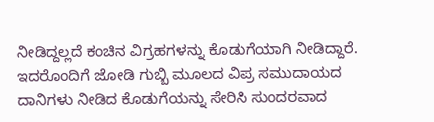ನೀಡಿದ್ದಲ್ಲದೆ ಕಂಚಿನ ವಿಗ್ರಹಗಳನ್ನು ಕೊಡುಗೆಯಾಗಿ ನೀಡಿದ್ದಾರೆ. ಇದರೊಂದಿಗೆ ಜೋಡಿ ಗುಬ್ಬಿ ಮೂಲದ ವಿಪ್ರ ಸಮುದಾಯದ ದಾನಿಗಳು ನೀಡಿದ ಕೊಡುಗೆಯನ್ನು ಸೇರಿಸಿ ಸುಂದರವಾದ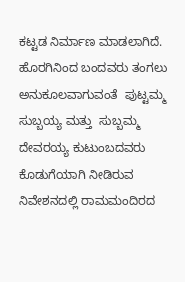ಕಟ್ಟಡ ನಿರ್ಮಾಣ ಮಾಡಲಾಗಿದೆ. ಹೊರಗಿನಿಂದ ಬಂದವರು ತಂಗಲು ಅನುಕೂಲವಾಗುವಂತೆ  ಪುಟ್ಟಮ್ಮ ಸುಬ್ಬಯ್ಯ ಮತ್ತು  ಸುಬ್ಬಮ್ಮ ದೇವರಯ್ಯ ಕುಟುಂಬದವರು ಕೊಡುಗೆಯಾಗಿ ನೀಡಿರುವ  ನಿವೇಶನದಲ್ಲಿ ರಾಮಮಂದಿರದ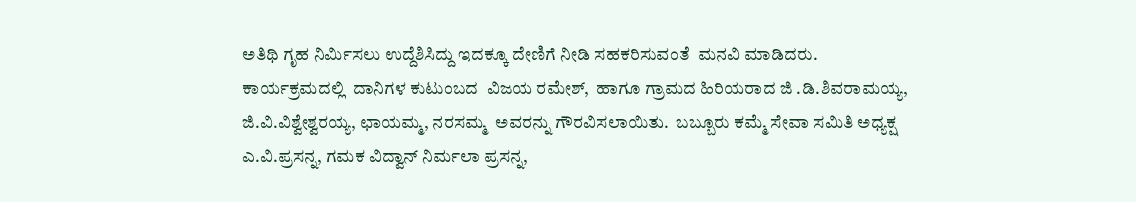ಅತಿಥಿ ಗೃಹ ನಿರ್ಮಿಸಲು ಉದ್ದೆಶಿಸಿದ್ದು ಇದಕ್ಕೂ ದೇಣಿಗೆ ನೀಡಿ ಸಹಕರಿಸುವಂತೆ  ಮನವಿ ಮಾಡಿದರು.
ಕಾರ್ಯಕ್ರಮದಲ್ಲಿ  ದಾನಿಗಳ ಕುಟುಂಬದ  ವಿಜಯ ರಮೇಶ್,  ಹಾಗೂ ಗ್ರಾಮದ ಹಿರಿಯರಾದ ಜಿ .ಡಿ.ಶಿವರಾಮಯ್ಯ, ಜಿ.ವಿ.ವಿಶ್ವೇಶ್ವರಯ್ಯ, ಛಾಯಮ್ಮ, ನರಸಮ್ಮ  ಅವರನ್ನು ಗೌರವಿಸಲಾಯಿತು.  ಬಬ್ಬೂರು ಕಮ್ಮೆ ಸೇವಾ ಸಮಿತಿ ಅಧ್ಯಕ್ಷ ಎ.ವಿ.ಪ್ರಸನ್ನ, ಗಮಕ ವಿದ್ವಾನ್ ನಿರ್ಮಲಾ ಪ್ರಸನ್ನ,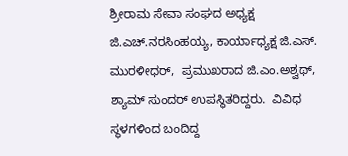ಶ್ರೀರಾಮ ಸೇವಾ ಸಂಘದ ಅಧ್ಯಕ್ಷ ಜಿ.ಎಚ್.ನರಸಿಂಹಯ್ಯ, ಕಾರ್ಯಾಧ್ಯಕ್ಷ ಜಿ.ಎಸ್. ಮುರಳೀಧರ್,  ಪ್ರಮುಖರಾದ ಜಿ.ಎಂ.ಅಶ್ವಥ್, ಶ್ಯಾಮ್ ಸುಂದರ್ ಉಪಸ್ಥಿತರಿದ್ದರು.  ವಿವಿಧ ಸ್ಥಳಗಳಿಂದ ಬಂದಿದ್ದ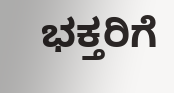ಭಕ್ತರಿಗೆ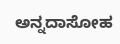ಅನ್ನದಾಸೋಹ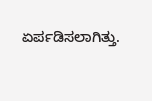ಏರ್ಪಡಿಸಲಾಗಿತ್ತು.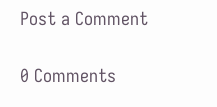Post a Comment

0 Comments